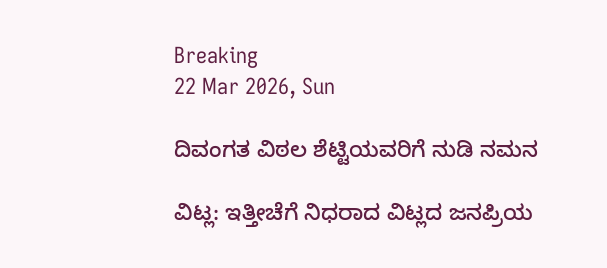Breaking
22 Mar 2026, Sun

ದಿವಂಗತ ವಿಠಲ ಶೆಟ್ಟಿಯವರಿಗೆ ನುಡಿ ನಮನ

ವಿಟ್ಲ: ಇತ್ತೀಚೆಗೆ ನಿಧರಾದ ವಿಟ್ಲದ ಜನಪ್ರಿಯ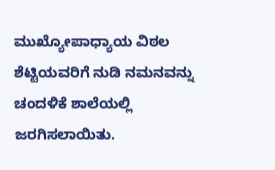ಮುಖ್ಯೋಪಾಧ್ಯಾಯ ವಿಠಲ ಶೆಟ್ಟಿಯವರಿಗೆ ನುಡಿ ನಮನವನ್ನು ಚಂದಳಿಕೆ ಶಾಲೆಯಲ್ಲಿ ಜರಗಿಸಲಾಯಿತು.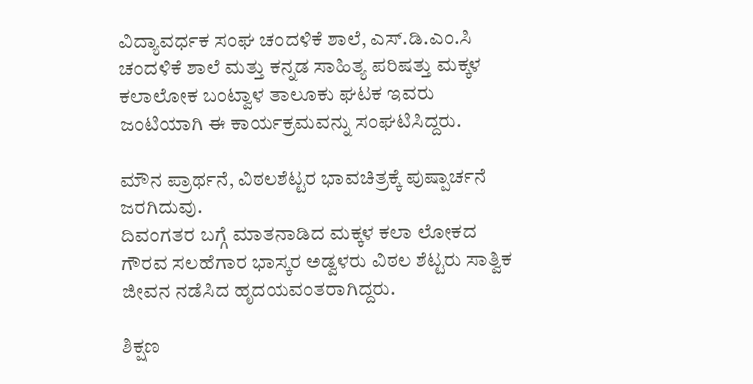ವಿದ್ಯಾವರ್ಧಕ ಸಂಘ ಚಂದಳಿಕೆ ಶಾಲೆ, ಎಸ್.ಡಿ.ಎಂ.ಸಿ ಚಂದಳಿಕೆ ಶಾಲೆ ಮತ್ತು ಕನ್ನಡ ಸಾಹಿತ್ಯ ಪರಿಷತ್ತು ಮಕ್ಕಳ ಕಲಾಲೋಕ ಬಂಟ್ವಾಳ ತಾಲೂಕು ಘಟಕ ಇವರು ಜಂಟಿಯಾಗಿ ಈ ಕಾರ್ಯಕ್ರಮವನ್ನು ಸಂಘಟಿಸಿದ್ದರು.

ಮೌನ ಪ್ರಾರ್ಥನೆ, ವಿಠಲಶೆಟ್ಟರ ಭಾವಚಿತ್ರಕ್ಕೆ ಪುಷ್ಪಾರ್ಚನೆ ಜರಗಿದುವು.
ದಿವಂಗತರ ಬಗ್ಗೆ ಮಾತನಾಡಿದ ಮಕ್ಕಳ ಕಲಾ ಲೋಕದ ಗೌರವ ಸಲಹೆಗಾರ ಭಾಸ್ಕರ ಅಡ್ವಳರು ವಿಠಲ ಶೆಟ್ಟರು ಸಾತ್ವಿಕ ಜೀವನ ನಡೆಸಿದ ಹೃದಯವಂತರಾಗಿದ್ದರು.

ಶಿಕ್ಷಣ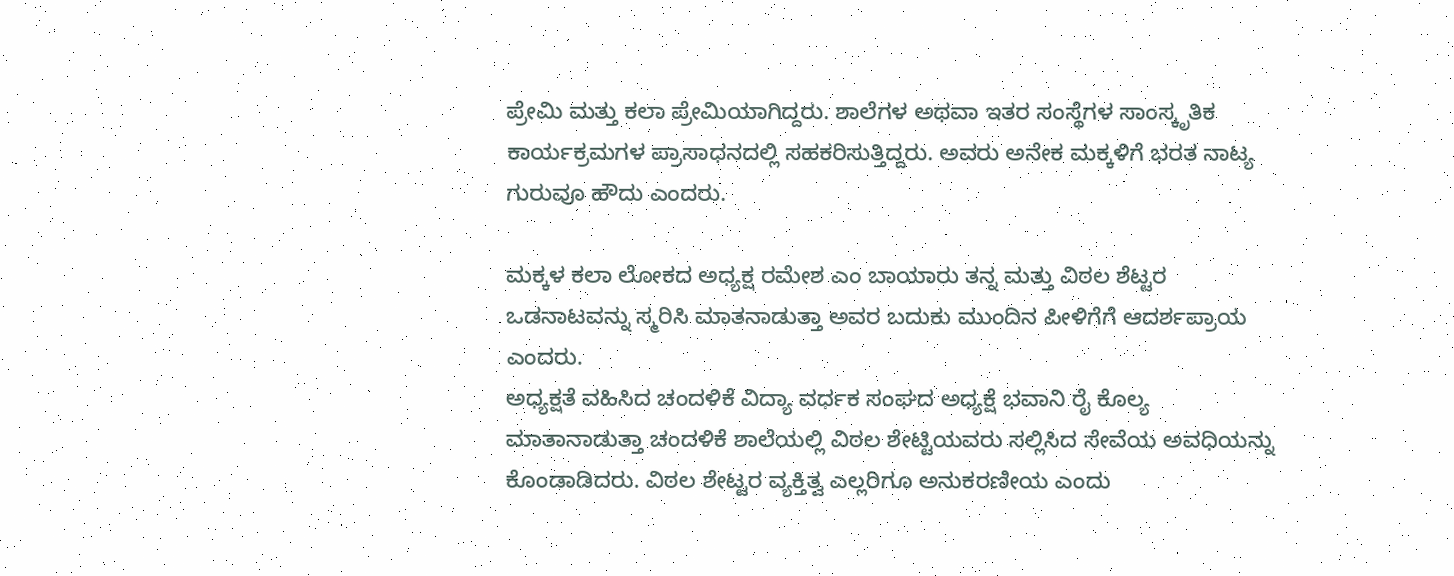ಪ್ರೇಮಿ ಮತ್ತು ಕಲಾ ಪ್ರೇಮಿಯಾಗಿದ್ದರು. ಶಾಲೆಗಳ ಅಥವಾ ಇತರ ಸಂಸ್ಥೆಗಳ ಸಾಂಸ್ಕೃತಿಕ ಕಾರ್ಯಕ್ರಮಗಳ ಪ್ರಾಸಾಧನದಲ್ಲಿ ಸಹಕರಿಸುತ್ತಿದ್ದರು. ಅವರು ಅನೇಕ ಮಕ್ಕಳಿಗೆ ಭರತ ನಾಟ್ಯ ಗುರುವೂ ಹೌದು ಎಂದರು.

ಮಕ್ಕಳ ಕಲಾ ಲೋಕದ ಅಧ್ಯಕ್ಷ ರಮೇಶ ಎಂ ಬಾಯಾರು ತನ್ನ ಮತ್ತು ವಿಠಲ ಶೆಟ್ಟರ ಒಡನಾಟವನ್ನು ಸ್ಮರಿಸಿ ಮಾತನಾಡುತ್ತಾ ಅವರ ಬದುಕು ಮುಂದಿನ ಪೀಳಿಗೆಗೆ ಆದರ್ಶಪ್ರಾಯ ಎಂದರು.
ಅಧ್ಯಕ್ಷತೆ ವಹಿಸಿದ ಚಂದಳಿಕೆ ವಿದ್ಯಾ ವರ್ಧಕ ಸಂಘದ ಅಧ್ಯಕ್ಷೆ ಭವಾನಿ ರೈ ಕೊಲ್ಯ ಮಾತಾನಾಡುತ್ತಾ ಚಂದಳಿಕೆ ಶಾಲೆಯಲ್ಲಿ ವಿಠಲ ಶೇಟ್ಟಿಯವರು ಸಲ್ಲಿಸಿದ ಸೇವೆಯ ಅವಧಿಯನ್ನು ಕೊಂಡಾಡಿದರು. ವಿಠಲ ಶೇಟ್ಟರ ವ್ಯಕ್ತಿತ್ವ ಎಲ್ಲರಿಗೂ ಅನುಕರಣೀಯ ಎಂದು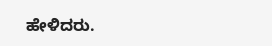ಹೇಳಿದರು.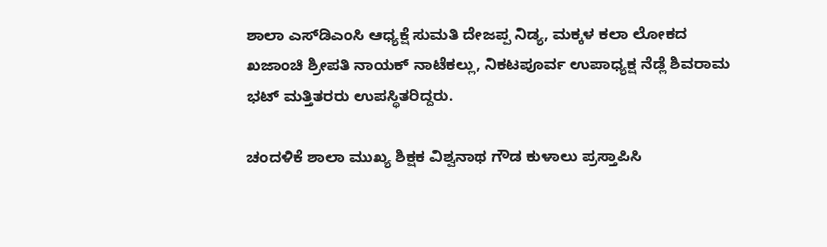ಶಾಲಾ ಎಸ್‌ಡಿಎಂಸಿ ಆಧ್ಯಕ್ಷೆ ಸುಮತಿ ದೇಜಪ್ಪ ನಿಡ್ಯ, ಮಕ್ಕಳ ಕಲಾ ಲೋಕದ ಖಜಾಂಚಿ ಶ್ರೀಪತಿ ನಾಯಕ್‌ ನಾಟೆಕಲ್ಲು, ನಿಕಟಪೂರ್ವ ಉಪಾಧ್ಯಕ್ಷ ನೆಡ್ಲೆ ಶಿವರಾಮ ಭಟ್‌ ಮತ್ತಿತರರು ಉಪಸ್ಥಿತರಿದ್ದರು.

ಚಂದಳಿಕೆ ಶಾಲಾ ಮುಖ್ಯ ಶಿಕ್ಷಕ ವಿಶ್ವನಾಥ ಗೌಡ ಕುಳಾಲು ಪ್ರಸ್ತಾಪಿಸಿ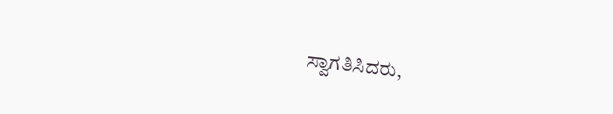ಸ್ವಾಗತಿಸಿದರು,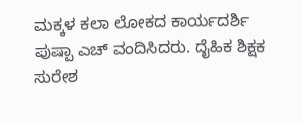ಮಕ್ಕಳ ಕಲಾ ಲೋಕದ ಕಾರ್ಯದರ್ಶಿ ಪುಷ್ಪಾ ಎಚ್‌ ವಂದಿಸಿದರು. ದೈಹಿಕ ಶಿಕ್ಷಕ ಸುರೇಶ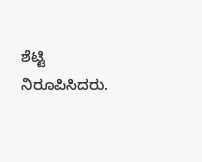ಶೆಟ್ಟಿ ನಿರೂಪಿಸಿದರು.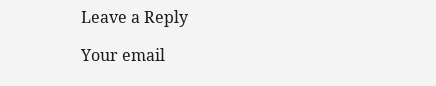Leave a Reply

Your email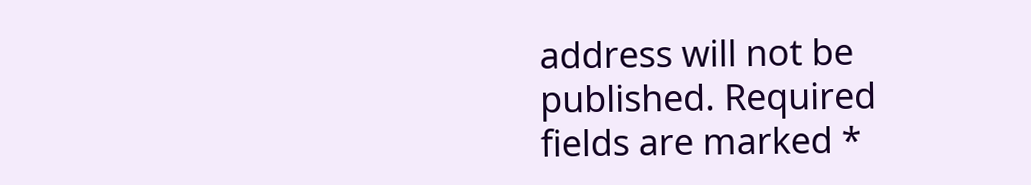address will not be published. Required fields are marked *